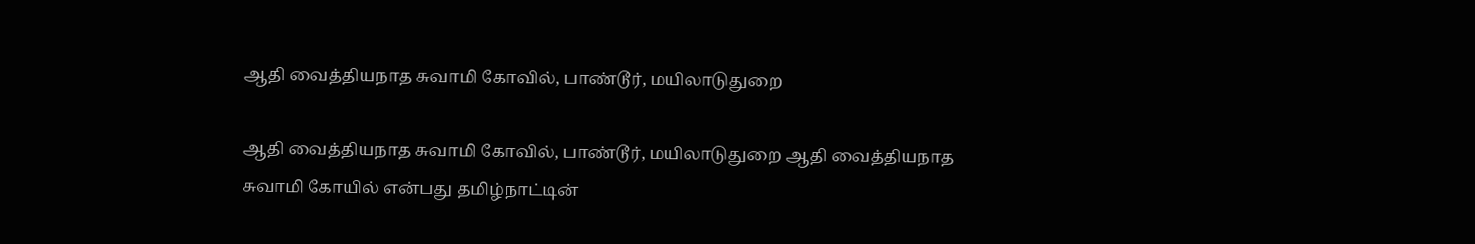ஆதி வைத்தியநாத சுவாமி கோவில், பாண்டூர், மயிலாடுதுறை

ஆதி வைத்தியநாத சுவாமி கோவில், பாண்டூர், மயிலாடுதுறை ஆதி வைத்தியநாத சுவாமி கோயில் என்பது தமிழ்நாட்டின்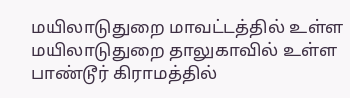மயிலாடுதுறை மாவட்டத்தில் உள்ள மயிலாடுதுறை தாலுகாவில் உள்ள பாண்டூர் கிராமத்தில்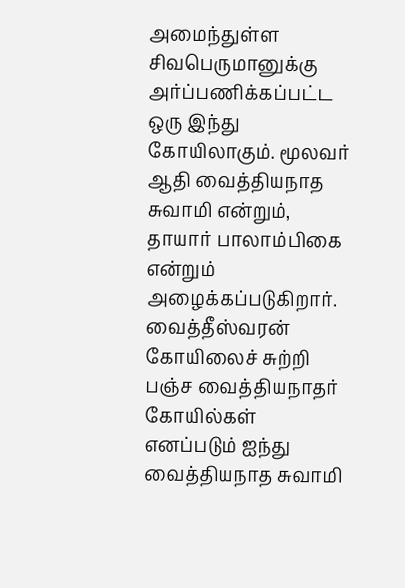அமைந்துள்ள சிவபெருமானுக்கு அர்ப்பணிக்கப்பட்ட ஒரு இந்து கோயிலாகும். மூலவர் ஆதி வைத்தியநாத சுவாமி என்றும், தாயார் பாலாம்பிகை என்றும் அழைக்கப்படுகிறார். வைத்தீஸ்வரன் கோயிலைச் சுற்றி பஞ்ச வைத்தியநாதர் கோயில்கள் எனப்படும் ஐந்து வைத்தியநாத சுவாமி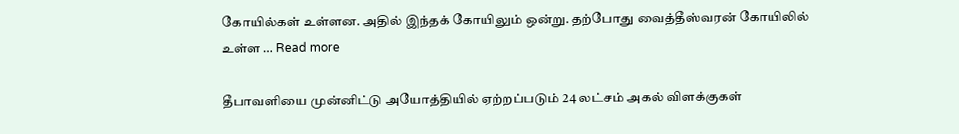கோயில்கள் உள்ளன. அதில் இந்தக் கோயிலும் ஒன்று. தற்போது வைத்தீஸ்வரன் கோயிலில் உள்ள … Read more

தீபாவளியை முன்னிட்டு அயோத்தியில் ஏற்றப்படும் 24 லட்சம் அகல் விளக்குகள்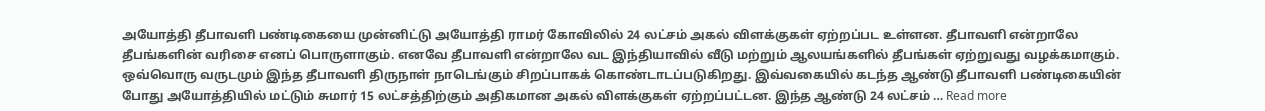அயோத்தி தீபாவளி பண்டிகையை முன்னிட்டு அயோத்தி ராமர் கோவிலில் 24 லட்சம் அகல் விளக்குகள் ஏற்றப்பட உள்ளன. தீபாவளி என்றாலே தீபங்களின் வரிசை எனப் பொருளாகும். எனவே தீபாவளி என்றாலே வட இந்தியாவில் வீடு மற்றும் ஆலயங்களில் தீபங்கள் ஏற்றுவது வழக்கமாகும். ஒவ்வொரு வருடமும் இந்த தீபாவளி திருநாள் நாடெங்கும் சிறப்பாகக் கொண்டாடப்படுகிறது. இவ்வகையில் கடந்த ஆண்டு தீபாவளி பண்டிகையின் போது அயோத்தியில் மட்டும் சுமார் 15 லட்சத்திற்கும் அதிகமான அகல் விளக்குகள் ஏற்றப்பட்டன. இந்த ஆண்டு 24 லட்சம் … Read more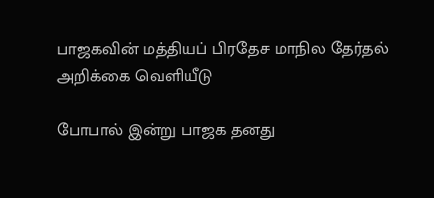பாஜகவின் மத்தியப் பிரதேச மாநில தேர்தல் அறிக்கை வெளியீடு

போபால் இன்று பாஜக தனது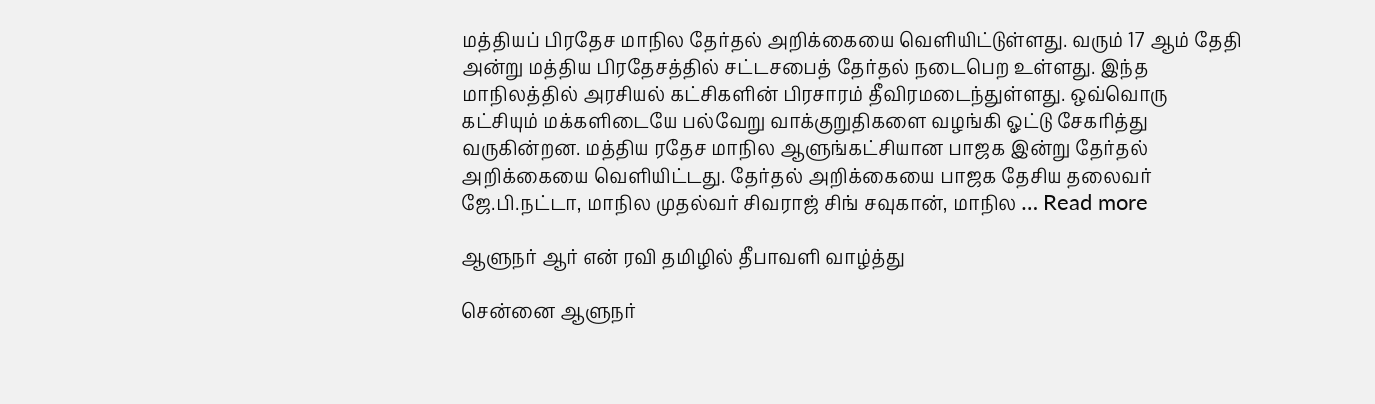மத்தியப் பிரதேச மாநில தேர்தல் அறிக்கையை வெளியிட்டுள்ளது. வரும் 17 ஆம் தேதி அன்று மத்திய பிரதேசத்தில் சட்டசபைத் தேர்தல் நடைபெற உள்ளது. இந்த மாநிலத்தில் அரசியல் கட்சிகளின் பிரசாரம் தீவிரமடைந்துள்ளது. ஒவ்வொரு கட்சியும் மக்களிடையே பல்வேறு வாக்குறுதிகளை வழங்கி ஓட்டு சேகரித்து வருகின்றன. மத்திய ரதேச மாநில ஆளுங்கட்சியான பாஜக இன்று தேர்தல் அறிக்கையை வெளியிட்டது. தேர்தல் அறிக்கையை பாஜக தேசிய தலைவர் ஜே.பி.நட்டா, மாநில முதல்வர் சிவராஜ் சிங் சவுகான், மாநில … Read more

ஆளுநர் ஆர் என் ரவி தமிழில் தீபாவளி வாழ்த்து

சென்னை ஆளுநர்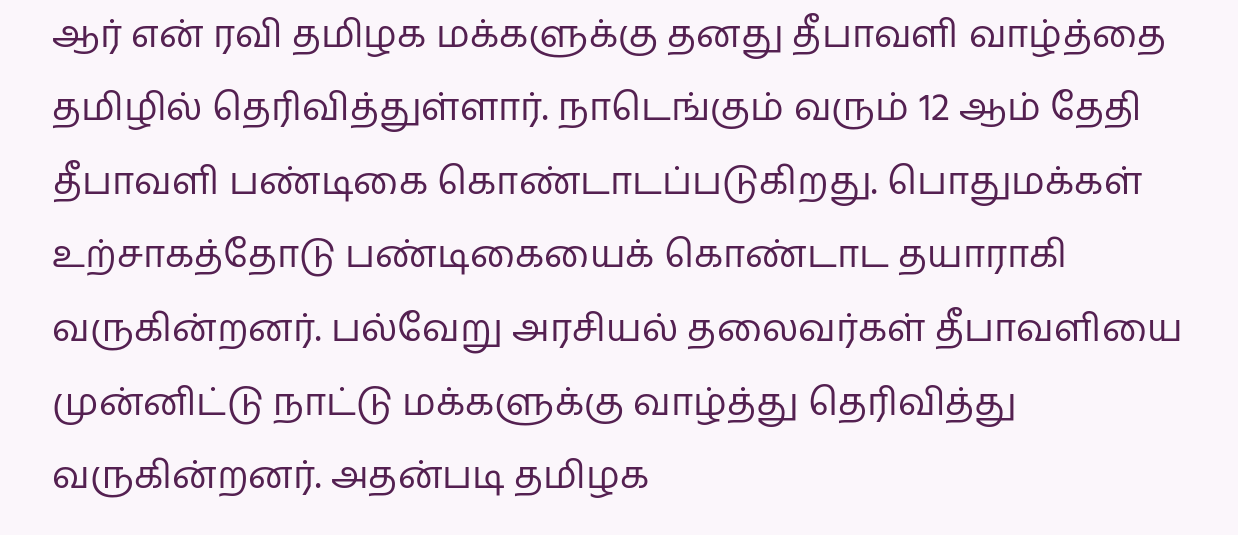ஆர் என் ரவி தமிழக மக்களுக்கு தனது தீபாவளி வாழ்த்தை தமிழில் தெரிவித்துள்ளார். நாடெங்கும் வரும் 12 ஆம் தேதி தீபாவளி பண்டிகை கொண்டாடப்படுகிறது. பொதுமக்கள் உற்சாகத்தோடு பண்டிகையைக் கொண்டாட தயாராகி வருகின்றனர். பல்வேறு அரசியல் தலைவர்கள் தீபாவளியை முன்னிட்டு நாட்டு மக்களுக்கு வாழ்த்து தெரிவித்து வருகின்றனர். அதன்படி தமிழக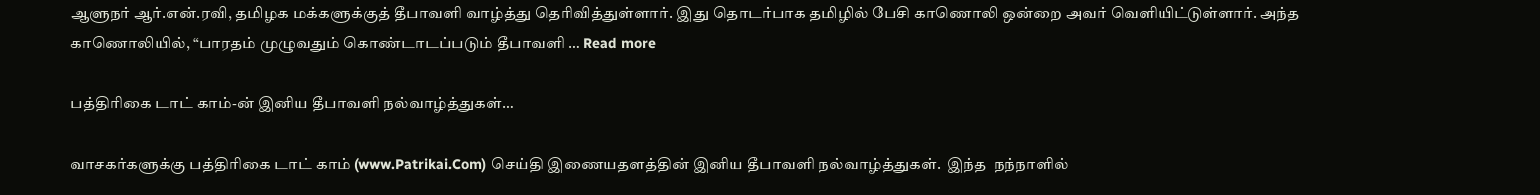ஆளுநர் ஆர்.என்.ரவி, தமிழக மக்களுக்குத் தீபாவளி வாழ்த்து தெரிவித்துள்ளார். இது தொடர்பாக தமிழில் பேசி காணொலி ஒன்றை அவர் வெளியிட்டுள்ளார். அந்த காணொலியில், “பாரதம் முழுவதும் கொண்டாடப்படும் தீபாவளி … Read more

பத்திரிகை டாட் காம்-ன் இனிய தீபாவளி நல்வாழ்த்துகள்…

வாசகர்களுக்கு பத்திரிகை டாட் காம் (www.Patrikai.Com) செய்தி இணையதளத்தின் இனிய தீபாவளி நல்வாழ்த்துகள்.  இந்த  நந்நாளில்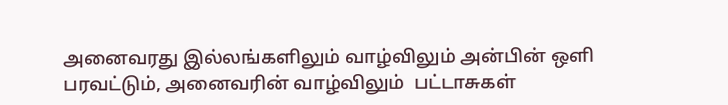அனைவரது இல்லங்களிலும் வாழ்விலும் அன்பின் ஒளி பரவட்டும், அனைவரின் வாழ்விலும்  பட்டாசுகள்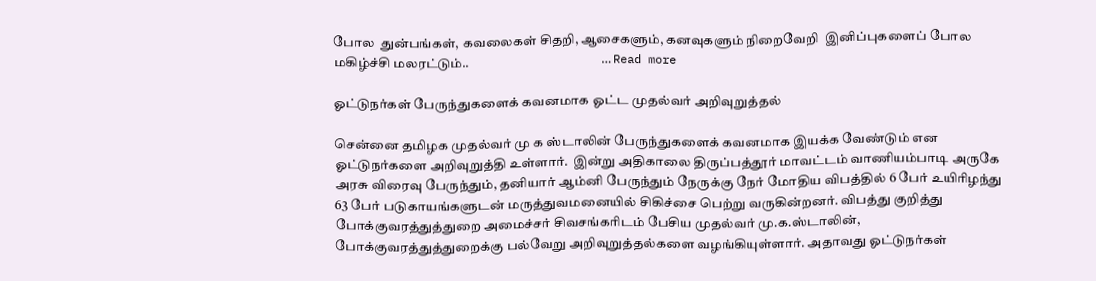போல  துன்பங்கள், கவலைகள் சிதறி, ஆசைகளும், கனவுகளும் நிறைவேறி  இனிப்புகளைப் போல மகிழ்ச்சி மலரட்டும்..                                                  … Read more

ஓட்டுநர்கள் பேருந்துகளைக் கவனமாக ஓட்ட முதல்வர் அறிவுறுத்தல்

சென்னை தமிழக முதல்வர் மு க ஸ்டாலின் பேருந்துகளைக் கவனமாக இயக்க வேண்டும் என ஓட்டுநர்களை அறிவுறுத்தி உள்ளார்.  இன்று அதிகாலை திருப்பத்தூர் மாவட்டம் வாணியம்பாடி அருகே அரசு விரைவு பேருந்தும், தனியார் ஆம்னி பேருந்தும் நேருக்கு நேர் மோதிய விபத்தில் 6 பேர் உயிரிழந்து 63 பேர் படுகாயங்களுடன் மருத்துவமனையில் சிகிச்சை பெற்று வருகின்றனர். விபத்து குறித்து போக்குவரத்துத்துறை அமைச்சர் சிவசங்கரிடம் பேசிய முதல்வர் மு.க.ஸ்டாலின், போக்குவரத்துத்துறைக்கு பல்வேறு அறிவுறுத்தல்களை வழங்கியுள்ளார். அதாவது ஓட்டுநர்கள்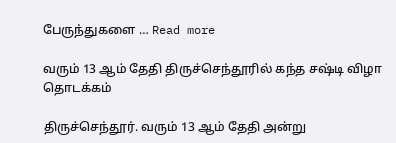பேருந்துகளை … Read more

வரும் 13 ஆம் தேதி திருச்செந்தூரில் கந்த சஷ்டி விழா தொடக்கம்

திருச்செந்தூர். வரும் 13 ஆம் தேதி அன்று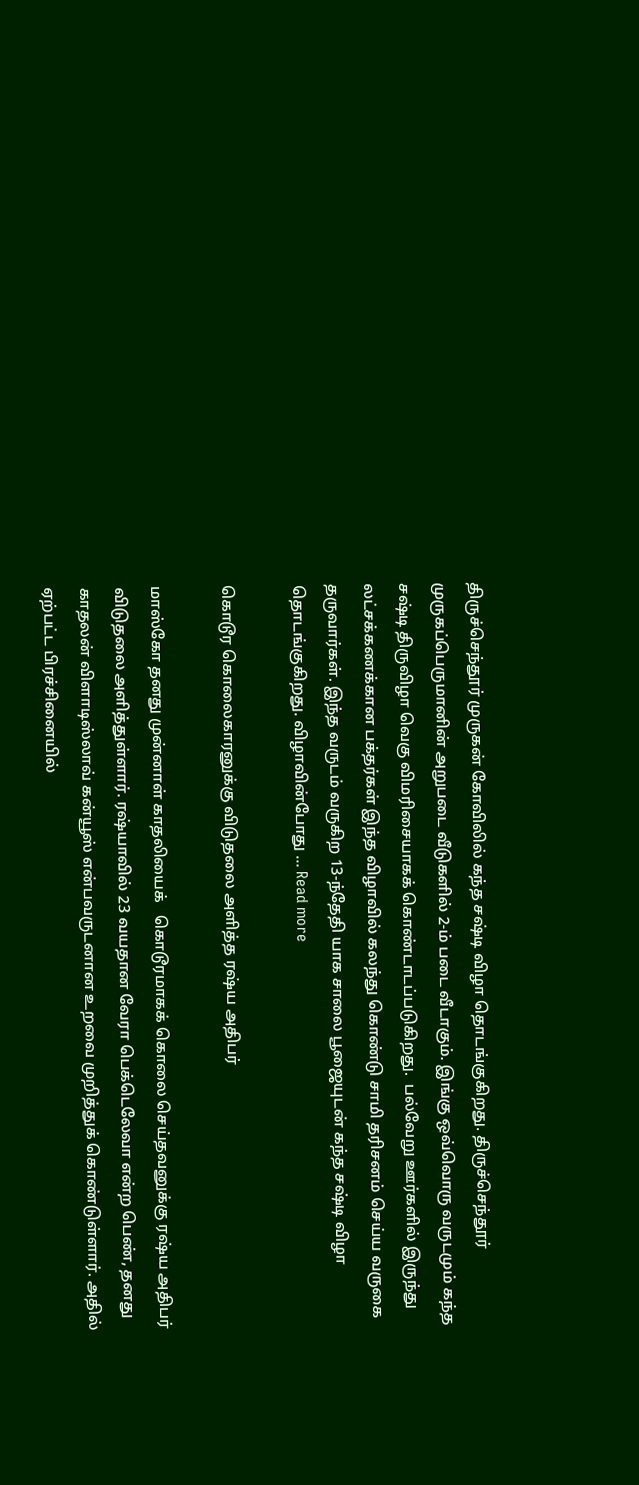திருச்செந்தூர் முருகன் கோவிலில் கந்த சஷ்டி விழா தொடங்குகிறது. திருச்செந்தூர் முருகப்பெருமானின் அறுபடை வீடுகளில் 2-ம் படை வீடாகும். இங்கு ஒவ்வொரு வருடமும் கந்த சஷ்டி திருவிழா வெகு விமரிசையாகக் கொண்டாடப்படுகிறது.  பல்வேறு ஊர்களில் இருந்து லட்சக்கணக்கான பக்தர்கள் இந்த விழாவில் கலந்து கொண்டு சாமி தரிசனம் செய்ய வருகை தருவார்கள். இந்த வருடம் வருகிற 13-ந்தேதி யாக சாலை பூஜையுடன் கந்த சஷ்டி விழா தொடங்குகிறது. விழாவின்போது … Read more

கொடூர கொலைகாரனுக்கு விடுதலை அளித்த ரஷ்ய அதிபர்

மாஸ்கோ தனது முன்னாள் காதலியைக்   கொடூரமாகக் கொலை செய்தவனுக்கு ரஷ்ய அதிபர் விடுதலை அளித்துள்ளார். ரஷ்யாவில் 23 வயதான வேரா பெக்டெலேவா என்ற பெண், தனது காதலன் விளாடிஸ்லாவ் கன்யூஸ் என்பவருடனான உறவை முறித்துக் கொண்டுள்ளார். அதில் ஏற்பட்ட பிரச்சினையில்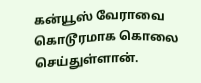கன்யூஸ் வேராவை கொடூரமாக கொலை செய்துள்ளான்.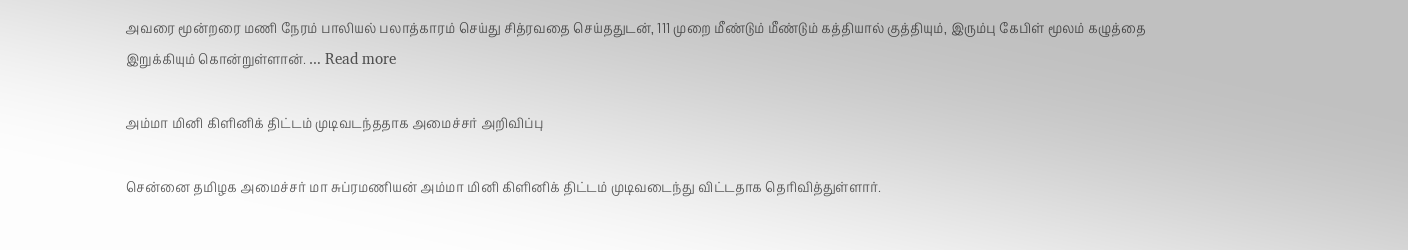அவரை மூன்றரை மணி நேரம் பாலியல் பலாத்காரம் செய்து சித்ரவதை செய்ததுடன், 111 முறை மீண்டும் மீண்டும் கத்தியால் குத்தியும், இரும்பு கேபிள் மூலம் கழுத்தை இறுக்கியும் கொன்றுள்ளான். … Read more

அம்மா மினி கிளினிக் திட்டம் முடிவடந்ததாக அமைச்சர் அறிவிப்பு

சென்னை தமிழக அமைச்சர் மா சுப்ரமணியன் அம்மா மினி கிளினிக் திட்டம் முடிவடைந்து விட்டதாக தெரிவித்துள்ளார்.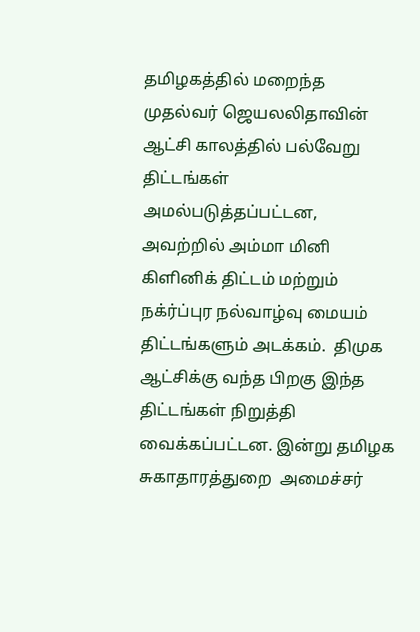தமிழகத்தில் மறைந்த முதல்வர் ஜெயலலிதாவின் ஆட்சி காலத்தில் பல்வேறு திட்டங்கள் அமல்படுத்தப்பட்டன,  அவற்றில் அம்மா மினி கிளினிக் திட்டம் மற்றும் நக்ர்ப்புர நல்வாழ்வு மையம் திட்டங்களும் அடக்கம்.  திமுக ஆட்சிக்கு வந்த பிறகு இந்த திட்டங்கள் நிறுத்தி  வைக்கப்பட்டன. இன்று தமிழக சுகாதாரத்துறை  அமைச்சர்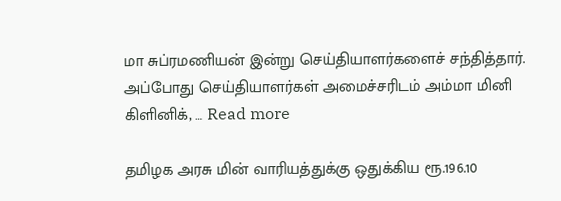மா சுப்ரமணியன் இன்று செய்தியாளர்களைச் சந்தித்தார்.  அப்போது செய்தியாளர்கள் அமைச்சரிடம் அம்மா மினி கிளினிக், … Read more

தமிழக அரசு மின் வாரியத்துக்கு ஒதுக்கிய ரூ.196.10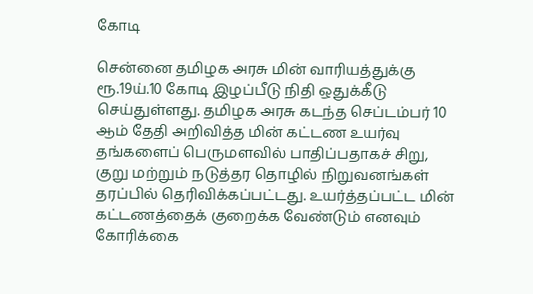கோடி

சென்னை தமிழக அரசு மின் வாரியத்துக்கு ரூ.19ய்.10 கோடி இழப்பீடு நிதி ஒதுக்கீடு செய்துள்ளது. தமிழக அரசு கடந்த செப்டம்பர் 10 ஆம் தேதி அறிவித்த மின் கட்டண உயர்வு தங்களைப் பெருமளவில் பாதிப்பதாகச் சிறு, குறு மற்றும் நடுத்தர தொழில் நிறுவனங்கள் தரப்பில் தெரிவிக்கப்பட்டது. உயர்த்தப்பட்ட மின் கட்டணத்தைக் குறைக்க வேண்டும் எனவும் கோரிக்கை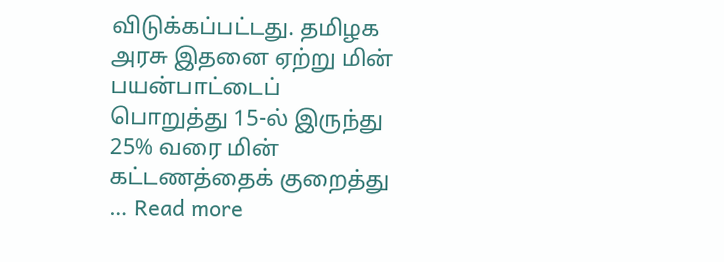விடுக்கப்பட்டது. தமிழக அரசு இதனை ஏற்று மின் பயன்பாட்டைப் பொறுத்து 15-ல் இருந்து 25% வரை மின் கட்டணத்தைக் குறைத்து … Read more